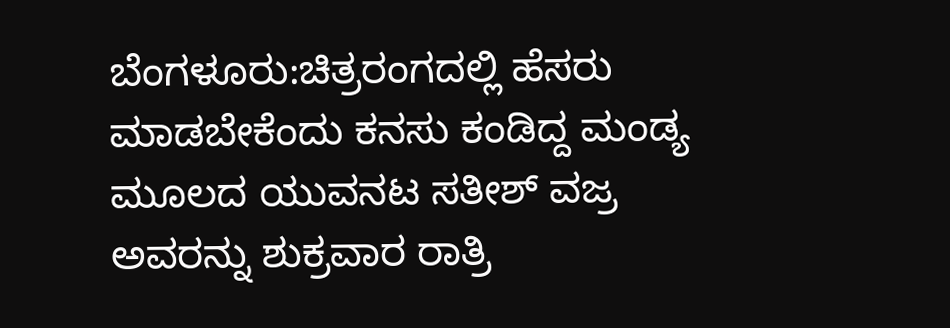ಬೆಂಗಳೂರು:ಚಿತ್ರರಂಗದಲ್ಲಿ ಹೆಸರು ಮಾಡಬೇಕೆಂದು ಕನಸು ಕಂಡಿದ್ದ ಮಂಡ್ಯ ಮೂಲದ ಯುವನಟ ಸತೀಶ್ ವಜ್ರ ಅವರನ್ನು ಶುಕ್ರವಾರ ರಾತ್ರಿ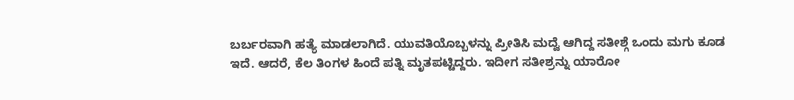ಬರ್ಬರವಾಗಿ ಹತ್ಯೆ ಮಾಡಲಾಗಿದೆ. ಯುವತಿಯೊಬ್ಬಳನ್ನು ಪ್ರೀತಿಸಿ ಮದ್ವೆ ಆಗಿದ್ದ ಸತೀಶ್ಗೆ ಒಂದು ಮಗು ಕೂಡ ಇದೆ. ಆದರೆ, ಕೆಲ ತಿಂಗಳ ಹಿಂದೆ ಪತ್ನಿ ಮೃತಪಟ್ಟಿದ್ದರು. ಇದೀಗ ಸತೀಶ್ರನ್ನು ಯಾರೋ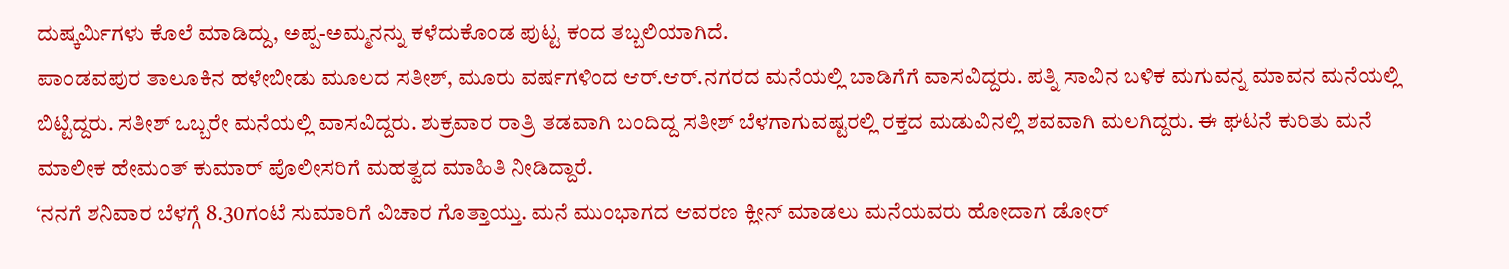ದುಷ್ಕರ್ಮಿಗಳು ಕೊಲೆ ಮಾಡಿದ್ದು, ಅಪ್ಪ-ಅಮ್ಮನನ್ನು ಕಳೆದುಕೊಂಡ ಪುಟ್ಟ ಕಂದ ತಬ್ಬಲಿಯಾಗಿದೆ.
ಪಾಂಡವಪುರ ತಾಲೂಕಿನ ಹಳೇಬೀಡು ಮೂಲದ ಸತೀಶ್, ಮೂರು ವರ್ಷಗಳಿಂದ ಆರ್.ಆರ್.ನಗರದ ಮನೆಯಲ್ಲಿ ಬಾಡಿಗೆಗೆ ವಾಸವಿದ್ದರು. ಪತ್ನಿ ಸಾವಿನ ಬಳಿಕ ಮಗುವನ್ನ ಮಾವನ ಮನೆಯಲ್ಲಿ ಬಿಟ್ಟಿದ್ದರು. ಸತೀಶ್ ಒಬ್ಬರೇ ಮನೆಯಲ್ಲಿ ವಾಸವಿದ್ದರು. ಶುಕ್ರವಾರ ರಾತ್ರಿ ತಡವಾಗಿ ಬಂದಿದ್ದ ಸತೀಶ್ ಬೆಳಗಾಗುವಷ್ಟರಲ್ಲಿ ರಕ್ತದ ಮಡುವಿನಲ್ಲಿ ಶವವಾಗಿ ಮಲಗಿದ್ದರು. ಈ ಘಟನೆ ಕುರಿತು ಮನೆ ಮಾಲೀಕ ಹೇಮಂತ್ ಕುಮಾರ್ ಪೊಲೀಸರಿಗೆ ಮಹತ್ವದ ಮಾಹಿತಿ ನೀಡಿದ್ದಾರೆ.
‘ನನಗೆ ಶನಿವಾರ ಬೆಳಗ್ಗೆ 8.30ಗಂಟೆ ಸುಮಾರಿಗೆ ವಿಚಾರ ಗೊತ್ತಾಯ್ತು. ಮನೆ ಮುಂಭಾಗದ ಆವರಣ ಕ್ಲೀನ್ ಮಾಡಲು ಮನೆಯವರು ಹೋದಾಗ ಡೋರ್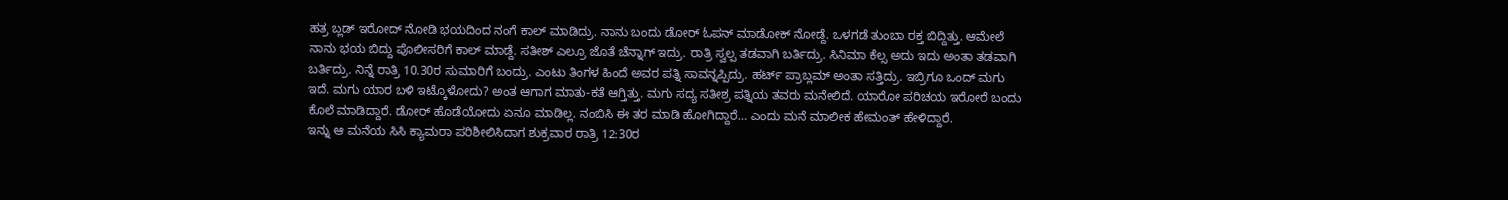ಹತ್ರ ಬ್ಲಡ್ ಇರೋದ್ ನೋಡಿ ಭಯದಿಂದ ನಂಗೆ ಕಾಲ್ ಮಾಡಿದ್ರು. ನಾನು ಬಂದು ಡೋರ್ ಓಪನ್ ಮಾಡೋಕ್ ನೋಡ್ದೆ. ಒಳಗಡೆ ತುಂಬಾ ರಕ್ತ ಬಿದ್ದಿತ್ತು. ಆಮೇಲೆ ನಾನು ಭಯ ಬಿದ್ದು ಪೊಲೀಸರಿಗೆ ಕಾಲ್ ಮಾಡ್ದೆ. ಸತೀಶ್ ಎಲ್ರೂ ಜೊತೆ ಚೆನ್ನಾಗ್ ಇದ್ರು. ರಾತ್ರಿ ಸ್ವಲ್ಪ ತಡವಾಗಿ ಬರ್ತಿದ್ರು. ಸಿನಿಮಾ ಕೆಲ್ಸ ಅದು ಇದು ಅಂತಾ ತಡವಾಗಿ ಬರ್ತಿದ್ರು. ನಿನ್ನೆ ರಾತ್ರಿ 10.30ರ ಸುಮಾರಿಗೆ ಬಂದ್ರು. ಎಂಟು ತಿಂಗಳ ಹಿಂದೆ ಅವರ ಪತ್ನಿ ಸಾವನ್ನಪ್ಪಿದ್ರು. ಹರ್ಟ್ ಪ್ರಾಬ್ಲಮ್ ಅಂತಾ ಸತ್ತಿದ್ರು. ಇಬ್ರಿಗೂ ಒಂದ್ ಮಗು ಇದೆ. ಮಗು ಯಾರ ಬಳಿ ಇಟ್ಕೊಳೋದು? ಅಂತ ಆಗಾಗ ಮಾತು-ಕತೆ ಆಗ್ತಿತ್ತು. ಮಗು ಸದ್ಯ ಸತೀಶ್ರ ಪತ್ನಿಯ ತವರು ಮನೇಲಿದೆ. ಯಾರೋ ಪರಿಚಯ ಇರೋರೆ ಬಂದು ಕೊಲೆ ಮಾಡಿದ್ದಾರೆ. ಡೋರ್ ಹೊಡೆಯೋದು ಏನೂ ಮಾಡಿಲ್ಲ. ನಂಬಿಸಿ ಈ ತರ ಮಾಡಿ ಹೋಗಿದ್ದಾರೆ… ಎಂದು ಮನೆ ಮಾಲೀಕ ಹೇಮಂತ್ ಹೇಳಿದ್ದಾರೆ.
ಇನ್ನು ಆ ಮನೆಯ ಸಿಸಿ ಕ್ಯಾಮರಾ ಪರಿಶೀಲಿಸಿದಾಗ ಶುಕ್ರವಾರ ರಾತ್ರಿ 12:30ರ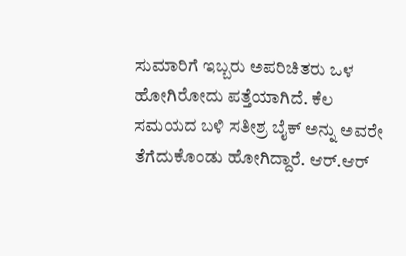ಸುಮಾರಿಗೆ ಇಬ್ಬರು ಅಪರಿಚಿತರು ಒಳ ಹೋಗಿರೋದು ಪತ್ತೆಯಾಗಿದೆ. ಕೆಲ ಸಮಯದ ಬಳಿ ಸತೀಶ್ರ ಬೈಕ್ ಅನ್ನು ಅವರೇ ತೆಗೆದುಕೊಂಡು ಹೋಗಿದ್ದಾರೆ. ಆರ್.ಆರ್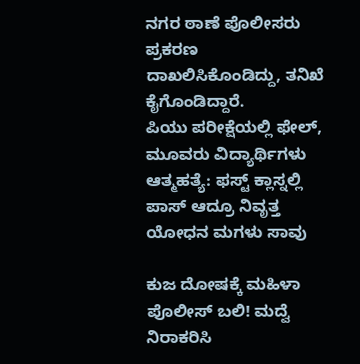ನಗರ ಠಾಣೆ ಪೊಲೀಸರು ಪ್ರಕರಣ ದಾಖಲಿಸಿಕೊಂಡಿದ್ದು, ತನಿಖೆ ಕೈಗೊಂಡಿದ್ದಾರೆ.
ಪಿಯು ಪರೀಕ್ಷೆಯಲ್ಲಿ ಫೇಲ್, ಮೂವರು ವಿದ್ಯಾರ್ಥಿಗಳು ಆತ್ಮಹತ್ಯೆ: ಫಸ್ಟ್ ಕ್ಲಾಸ್ನಲ್ಲಿ ಪಾಸ್ ಆದ್ರೂ ನಿವೃತ್ತ ಯೋಧನ ಮಗಳು ಸಾವು

ಕುಜ ದೋಷಕ್ಕೆ ಮಹಿಳಾ ಪೊಲೀಸ್ ಬಲಿ! ಮದ್ವೆ ನಿರಾಕರಿಸಿ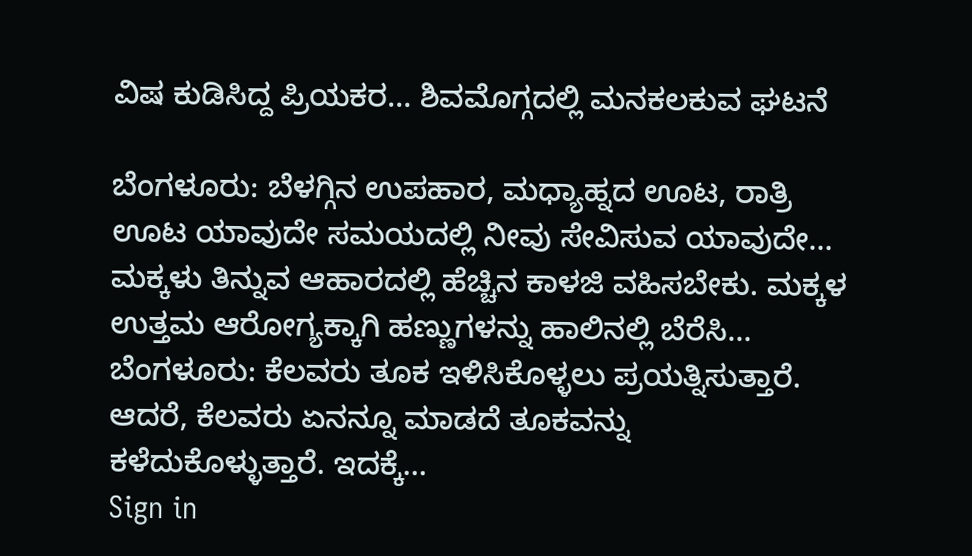ವಿಷ ಕುಡಿಸಿದ್ದ ಪ್ರಿಯಕರ… ಶಿವಮೊಗ್ಗದಲ್ಲಿ ಮನಕಲಕುವ ಘಟನೆ

ಬೆಂಗಳೂರು: ಬೆಳಗ್ಗಿನ ಉಪಹಾರ, ಮಧ್ಯಾಹ್ನದ ಊಟ, ರಾತ್ರಿ ಊಟ ಯಾವುದೇ ಸಮಯದಲ್ಲಿ ನೀವು ಸೇವಿಸುವ ಯಾವುದೇ…
ಮಕ್ಕಳು ತಿನ್ನುವ ಆಹಾರದಲ್ಲಿ ಹೆಚ್ಚಿನ ಕಾಳಜಿ ವಹಿಸಬೇಕು. ಮಕ್ಕಳ ಉತ್ತಮ ಆರೋಗ್ಯಕ್ಕಾಗಿ ಹಣ್ಣುಗಳನ್ನು ಹಾಲಿನಲ್ಲಿ ಬೆರೆಸಿ…
ಬೆಂಗಳೂರು: ಕೆಲವರು ತೂಕ ಇಳಿಸಿಕೊಳ್ಳಲು ಪ್ರಯತ್ನಿಸುತ್ತಾರೆ. ಆದರೆ, ಕೆಲವರು ಏನನ್ನೂ ಮಾಡದೆ ತೂಕವನ್ನು ಕಳೆದುಕೊಳ್ಳುತ್ತಾರೆ. ಇದಕ್ಕೆ…
Sign in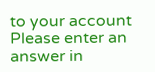to your account
Please enter an answer in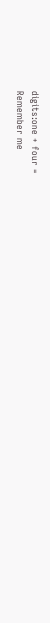digits:one + four =
Remember me